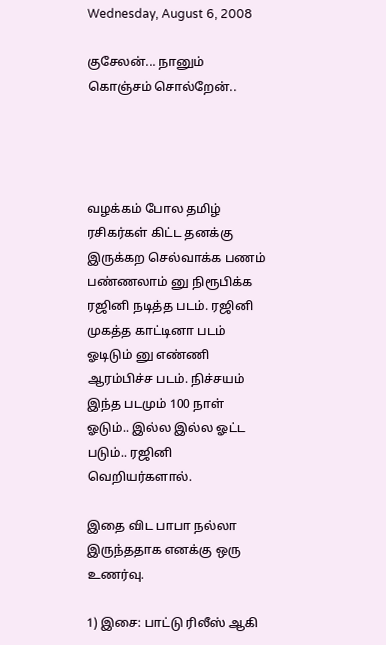Wednesday, August 6, 2008

குசேலன்... நானும் கொஞ்சம் சொல்றேன்..




வழக்கம் போல தமிழ் ரசிகர்கள் கிட்ட தனக்கு இருக்கற செல்வாக்க பணம் பண்ணலாம் னு நிரூபிக்க ரஜினி நடித்த படம். ரஜினி முகத்த காட்டினா படம் ஓடிடும் னு எண்ணி ஆரம்பிச்ச படம். நிச்சயம் இந்த படமும் 100 நாள் ஓடும்.. இல்ல இல்ல ஓட்ட படும்.. ரஜினி வெறியர்களால்.

இதை விட பாபா நல்லா இருந்ததாக எனக்கு ஒரு உணர்வு.

1) இசை: பாட்டு ரிலீஸ் ஆகி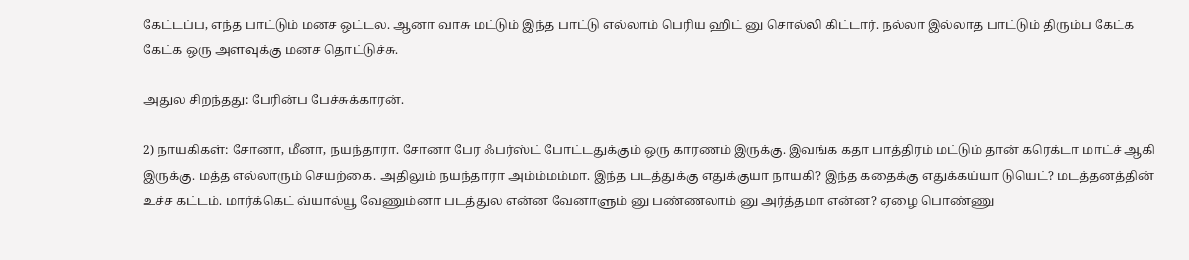கேட்டப்ப, எந்த பாட்டும் மனச ஒட்டல. ஆனா வாசு மட்டும் இந்த பாட்டு எல்லாம் பெரிய ஹிட் னு சொல்லி கிட்டார். நல்லா இல்லாத பாட்டும் திரும்ப கேட்க கேட்க ஒரு அளவுக்கு மனச தொட்டுச்சு.

அதுல சிறந்தது: பேரின்ப பேச்சுக்காரன்.

2) நாயகிகள்: சோனா, மீனா, நயந்தாரா. சோனா பேர ஃபர்ஸ்ட் போட்டதுக்கும் ஒரு காரணம் இருக்கு. இவங்க கதா பாத்திரம் மட்டும் தான் கரெக்டா மாட்ச் ஆகி இருக்கு. மத்த எல்லாரும் செயற்கை. அதிலும் நயந்தாரா அம்ம்மம்மா. இந்த படத்துக்கு எதுக்குயா நாயகி? இந்த கதைக்கு எதுக்கய்யா டுயெட்? மடத்தனத்தின் உச்ச கட்டம். மார்க்கெட் வ்யால்யூ வேணும்னா படத்துல என்ன வேனாளும் னு பண்ணலாம் னு அர்த்தமா என்ன? ஏழை பொண்ணு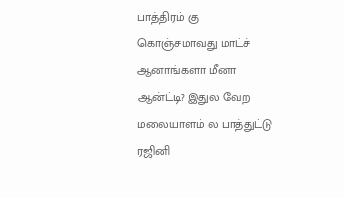பாத்திரம் கு கொஞ்சமாவது மாட்ச் ஆனாங்களா மீனா ஆன்ட்டி? இதுல வேற மலையாளம் ல பாத்துட்டு ரஜினி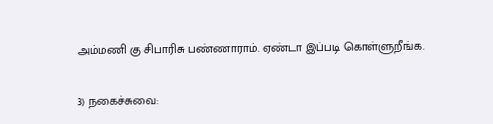அம்மணி கு சிபாரிசு பண்ணாராம். ஏண்டா இப்படி கொள்ளுறீங்க.

3) நகைச்சுவை: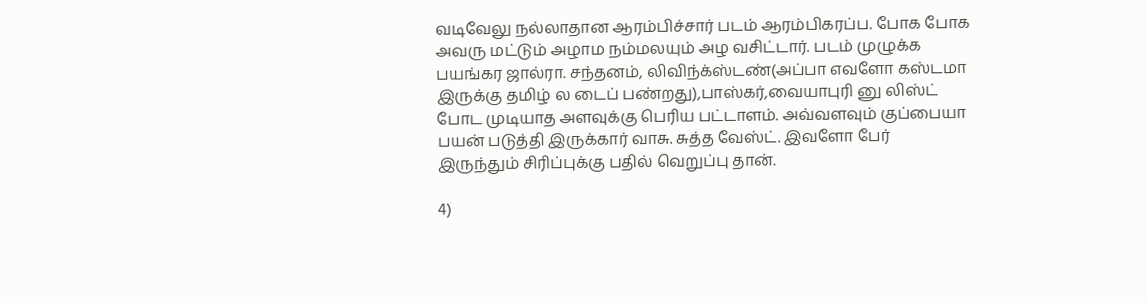வடிவேலு நல்லாதான ஆரம்பிச்சார் படம் ஆரம்பிகரப்ப. போக போக அவரு மட்டும் அழாம நம்மலயும் அழ வசிட்டார். படம் முழுக்க பயங்கர ஜால்ரா. சந்தனம், லிவிந்க்ஸ்டண்(அப்பா எவளோ கஸ்டமா இருக்கு தமிழ் ல டைப் பண்றது),பாஸ்கர்,வையாபுரி னு லிஸ்ட் போட முடியாத அளவுக்கு பெரிய பட்டாளம். அவ்வளவும் குப்பையா பயன் படுத்தி இருக்கார் வாசு. சுத்த வேஸ்ட். இவளோ பேர் இருந்தும் சிரிப்புக்கு பதில் வெறுப்பு தான்.

4)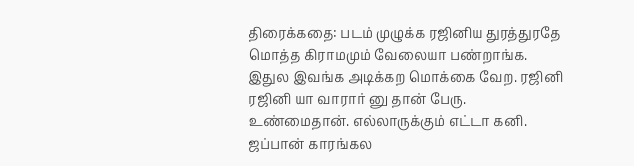திரைக்கதை: படம் முழுக்க ரஜினிய துரத்துரதே மொத்த கிராமமும் வேலையா பண்றாங்க. இதுல இவங்க அடிக்கற மொக்கை வேற. ரஜினி ரஜினி யா வாரார் னு தான் பேரு. உண்மைதான். எல்லாருக்கும் எட்டா கனி. ஜப்பான் காரங்கல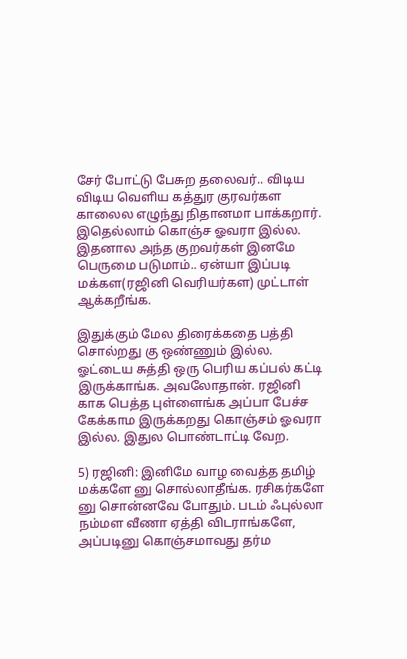சேர் போட்டு பேசுற தலைவர்.. விடிய விடிய வெளிய கத்துர குரவர்கள காலைல எழுந்து நிதானமா பாக்கறார். இதெல்லாம் கொஞ்ச ஓவரா இல்ல. இதனால அந்த குறவர்கள் இனமே பெருமை படுமாம்.. ஏன்யா இப்படி மக்கள(ரஜினி வெரியர்கள) முட்டாள் ஆக்கறீங்க.

இதுக்கும் மேல திரைக்கதை பத்தி சொல்றது கு ஒண்ணும் இல்ல. ஓட்டைய சுத்தி ஒரு பெரிய கப்பல் கட்டி இருக்காங்க. அவலோதான். ரஜினி காக பெத்த புள்ளைங்க அப்பா பேச்ச கேக்காம இருக்கறது கொஞ்சம் ஓவரா இல்ல. இதுல பொண்டாட்டி வேற.

5) ரஜினி: இனிமே வாழ வைத்த தமிழ் மக்களே னு சொல்லாதீங்க. ரசிகர்களே னு சொன்னவே போதும். படம் ஃபுல்லா நம்மள வீணா ஏத்தி விடராங்களே, அப்படினு கொஞ்சமாவது தர்ம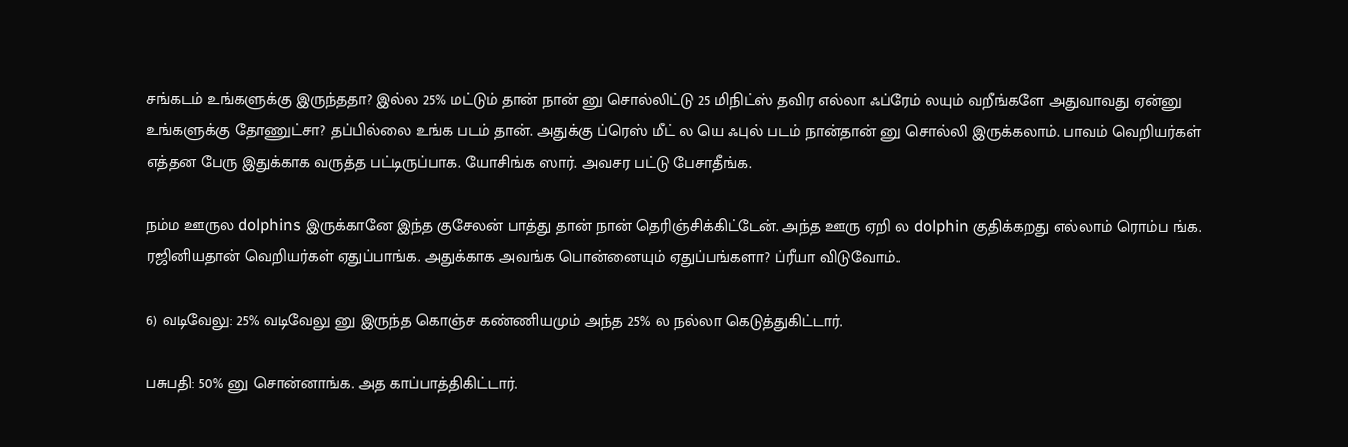சங்கடம் உங்களுக்கு இருந்ததா? இல்ல 25% மட்டும் தான் நான் னு சொல்லிட்டு 25 மிநிட்ஸ் தவிர எல்லா ஃப்ரேம் லயும் வறீங்களே அதுவாவது ஏன்னு உங்களுக்கு தோணுட்சா? தப்பில்லை உங்க படம் தான். அதுக்கு ப்ரெஸ் மீட் ல யெ ஃபுல் படம் நான்தான் னு சொல்லி இருக்கலாம். பாவம் வெறியர்கள் எத்தன பேரு இதுக்காக வருத்த பட்டிருப்பாக. யோசிங்க ஸார். அவசர பட்டு பேசாதீங்க.

நம்ம ஊருல dolphins இருக்கானே இந்த குசேலன் பாத்து தான் நான் தெரிஞ்சிக்கிட்டேன். அந்த ஊரு ஏறி ல dolphin குதிக்கறது எல்லாம் ரொம்ப ங்க. ரஜினியதான் வெறியர்கள் ஏதுப்பாங்க. அதுக்காக அவங்க பொன்னையும் ஏதுப்பங்களா? ப்ரீயா விடுவோம்..

6) வடிவேலு: 25% வடிவேலு னு இருந்த கொஞ்ச கண்ணியமும் அந்த 25% ல நல்லா கெடுத்துகிட்டார்.

பசுபதி: 50% னு சொன்னாங்க. அத காப்பாத்திகிட்டார்.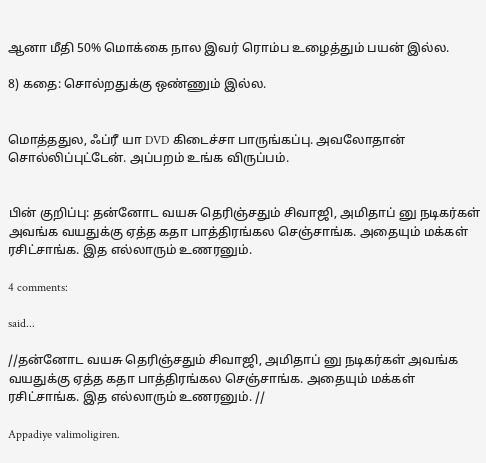ஆனா மீதி 50% மொக்கை நால இவர் ரொம்ப உழைத்தும் பயன் இல்ல.

8) கதை: சொல்றதுக்கு ஒண்ணும் இல்ல.


மொத்ததுல, ஃப்ரீ யா DVD கிடைச்சா பாருங்கப்பு. அவலோதான் சொல்லிப்புட்டேன். அப்பறம் உங்க விருப்பம்.


பின் குறிப்பு: தன்னோட வயசு தெரிஞ்சதும் சிவாஜி, அமிதாப் னு நடிகர்கள் அவங்க வயதுக்கு ஏத்த கதா பாத்திரங்கல செஞ்சாங்க. அதையும் மக்கள் ரசிட்சாங்க. இத எல்லாரும் உணரனும்.

4 comments:

said...

//தன்னோட வயசு தெரிஞ்சதும் சிவாஜி, அமிதாப் னு நடிகர்கள் அவங்க வயதுக்கு ஏத்த கதா பாத்திரங்கல செஞ்சாங்க. அதையும் மக்கள் ரசிட்சாங்க. இத எல்லாரும் உணரனும். //

Appadiye valimoligiren.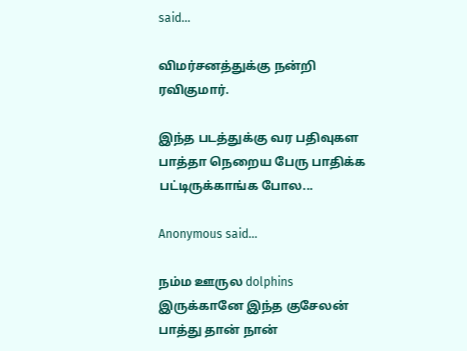said...

விமர்சனத்துக்கு நன்றி ரவிகுமார்.

இந்த படத்துக்கு வர பதிவுகள பாத்தா நெறைய பேரு பாதிக்க பட்டிருக்காங்க போல...

Anonymous said...

நம்ம ஊருல dolphins இருக்கானே இந்த குசேலன் பாத்து தான் நான்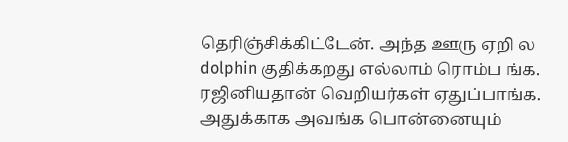தெரிஞ்சிக்கிட்டேன். அந்த ஊரு ஏறி ல dolphin குதிக்கறது எல்லாம் ரொம்ப ங்க. ரஜினியதான் வெறியர்கள் ஏதுப்பாங்க. அதுக்காக அவங்க பொன்னையும்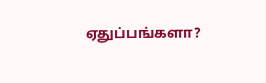ஏதுப்பங்களா?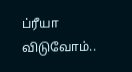ப்ரீயா விடுவோம்..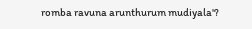romba ravuna arunthurum mudiyala'?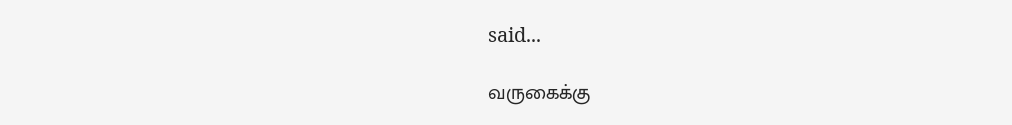said...

வருகைக்கு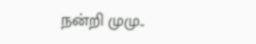நன்றி முமு..